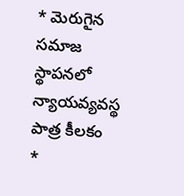* మెరుగైన సమాజ స్థాపనలో న్యాయవ్యవస్థ పాత్ర కీలకం
*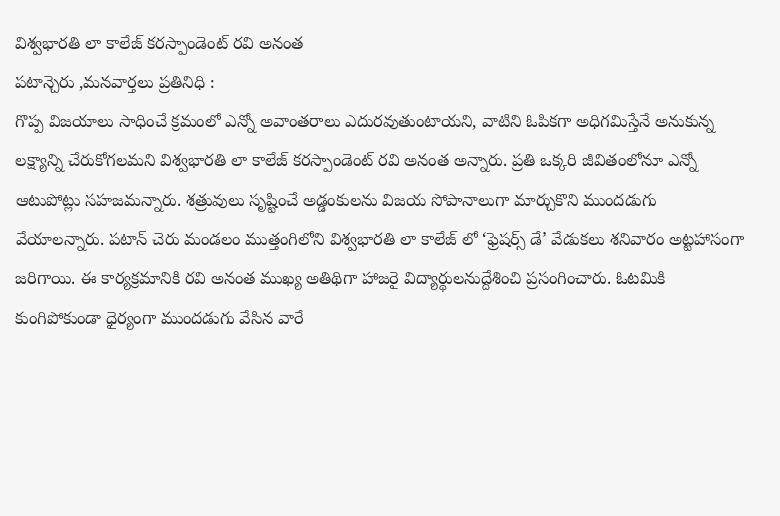విశ్వభారతి లా కాలేజ్ కరస్పాండెంట్ రవి అనంత
పటాన్చెరు ,మనవార్తలు ప్రతినిధి :
గొప్ప విజయాలు సాధించే క్రమంలో ఎన్నో అవాంతరాలు ఎదురవుతుంటాయని, వాటిని ఓపికగా అధిగమిస్తేనే అనుకున్న లక్ష్యాన్ని చేరుకోగలమని విశ్వభారతి లా కాలేజ్ కరస్పాండెంట్ రవి అనంత అన్నారు. ప్రతి ఒక్కరి జీవితంలోనూ ఎన్నో ఆటుపోట్లు సహజమన్నారు. శత్రువులు సృష్టించే అడ్డంకులను విజయ సోపానాలుగా మార్చుకొని ముందడుగు వేయాలన్నారు. పటాన్ చెరు మండలం ముత్తంగిలోని విశ్వభారతి లా కాలేజ్ లో ‘ఫ్రెషర్స్ డే’ వేడుకలు శనివారం అట్టహాసంగా జరిగాయి. ఈ కార్యక్రమానికి రవి అనంత ముఖ్య అతిథిగా హాజరై విద్యార్థులనుద్దేశించి ప్రసంగించారు. ఓటమికి కుంగిపోకుండా ధైర్యంగా ముందడుగు వేసిన వారే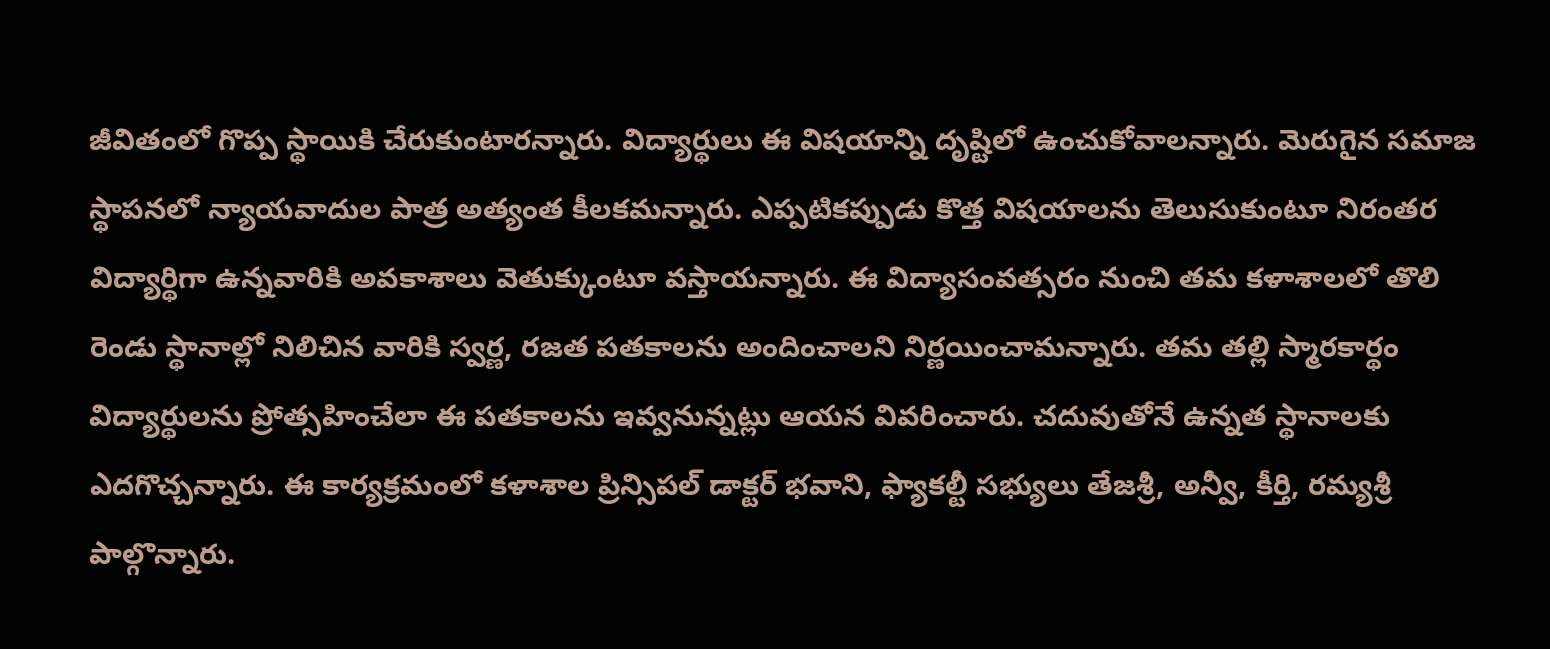జీవితంలో గొప్ప స్థాయికి చేరుకుంటారన్నారు. విద్యార్థులు ఈ విషయాన్ని దృష్టిలో ఉంచుకోవాలన్నారు. మెరుగైన సమాజ స్థాపనలో న్యాయవాదుల పాత్ర అత్యంత కీలకమన్నారు. ఎప్పటికప్పుడు కొత్త విషయాలను తెలుసుకుంటూ నిరంతర విద్యార్థిగా ఉన్నవారికి అవకాశాలు వెతుక్కుంటూ వస్తాయన్నారు. ఈ విద్యాసంవత్సరం నుంచి తమ కళాశాలలో తొలి రెండు స్థానాల్లో నిలిచిన వారికి స్వర్ణ, రజత పతకాలను అందించాలని నిర్ణయించామన్నారు. తమ తల్లి స్మారకార్థం విద్యార్థులను ప్రోత్సహించేలా ఈ పతకాలను ఇవ్వనున్నట్లు ఆయన వివరించారు. చదువుతోనే ఉన్నత స్థానాలకు ఎదగొచ్చన్నారు. ఈ కార్యక్రమంలో కళాశాల ప్రిన్సిపల్ డాక్టర్ భవాని, ఫ్యాకల్టీ సభ్యులు తేజశ్రీ, అన్వీ, కీర్తి, రమ్యశ్రీ పాల్గొన్నారు.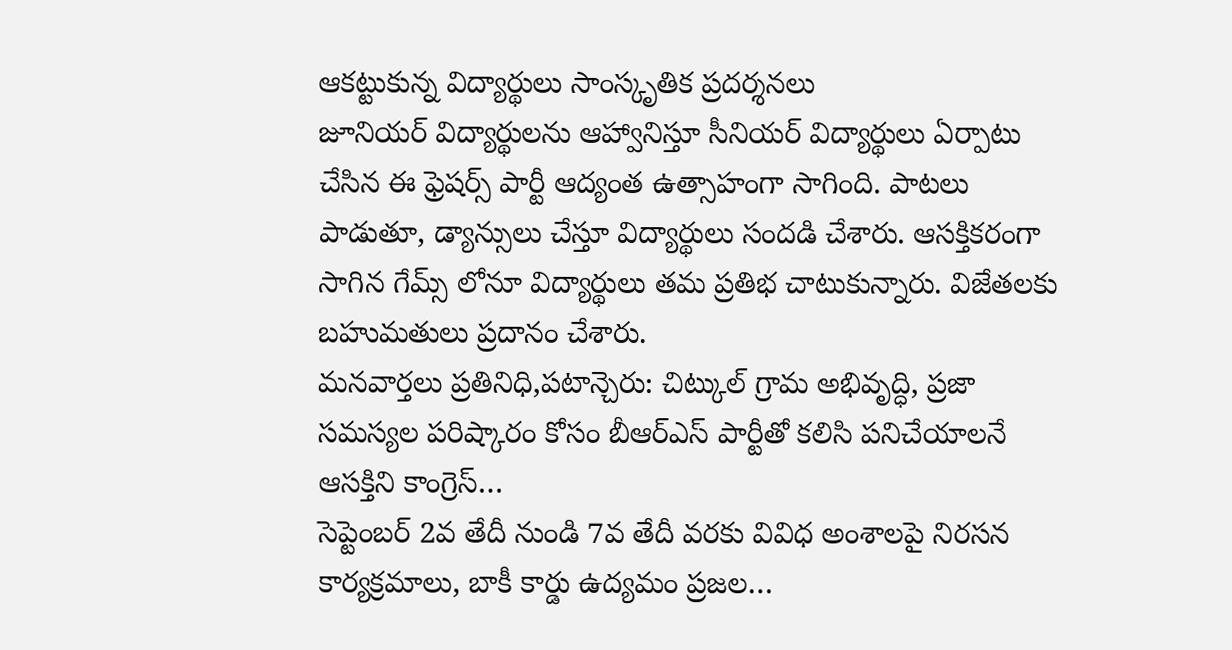ఆకట్టుకున్న విద్యార్థులు సాంస్కృతిక ప్రదర్శనలు
జూనియర్ విద్యార్థులను ఆహ్వానిస్తూ సీనియర్ విద్యార్థులు ఏర్పాటు చేసిన ఈ ఫ్రెషర్స్ పార్టీ ఆద్యంత ఉత్సాహంగా సాగింది. పాటలు పాడుతూ, డ్యాన్సులు చేస్తూ విద్యార్థులు సందడి చేశారు. ఆసక్తికరంగా సాగిన గేమ్స్ లోనూ విద్యార్థులు తమ ప్రతిభ చాటుకున్నారు. విజేతలకు బహుమతులు ప్రదానం చేశారు.
మనవార్తలు ప్రతినిధి,పటాన్చెరు: చిట్కుల్ గ్రామ అభివృద్ధి, ప్రజా సమస్యల పరిష్కారం కోసం బీఆర్ఎస్ పార్టీతో కలిసి పనిచేయాలనే ఆసక్తిని కాంగ్రెస్…
సెప్టెంబర్ 2వ తేదీ నుండి 7వ తేదీ వరకు వివిధ అంశాలపై నిరసన కార్యక్రమాలు, బాకీ కార్డు ఉద్యమం ప్రజల…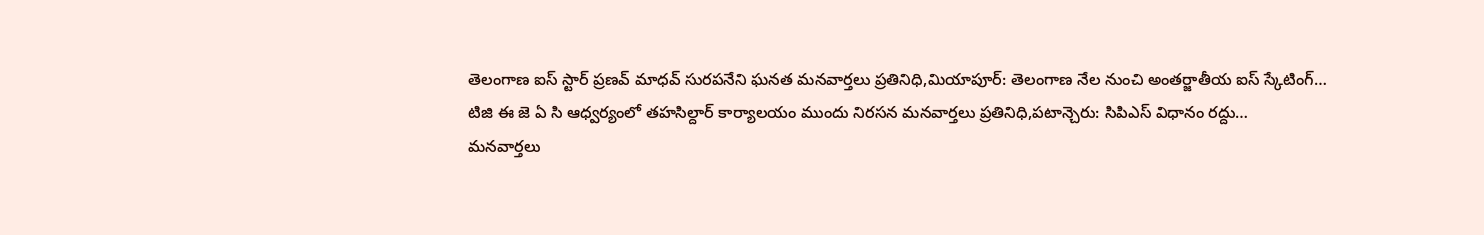తెలంగాణ ఐస్ స్టార్ ప్రణవ్ మాధవ్ సురపనేని ఘనత మనవార్తలు ప్రతినిధి,మియాపూర్: తెలంగాణ నేల నుంచి అంతర్జాతీయ ఐస్ స్కేటింగ్…
టిజి ఈ జె ఏ సి ఆధ్వర్యంలో తహసిల్దార్ కార్యాలయం ముందు నిరసన మనవార్తలు ప్రతినిధి,పటాన్చెరు: సిపిఎస్ విధానం రద్దు…
మనవార్తలు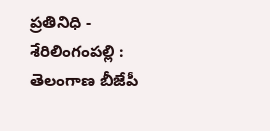ప్రతినిధి - శేరిలింగంపల్లి : తెలంగాణ బీజేపీ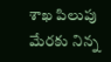శాఖ పిలుపు మేరకు నిన్న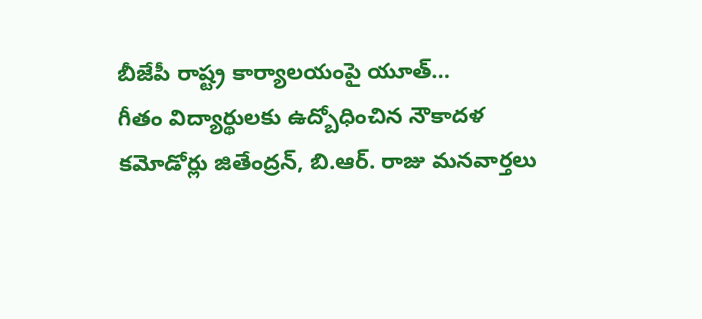బీజేపీ రాష్ట్ర కార్యాలయంపై యూత్…
గీతం విద్యార్థులకు ఉద్బోధించిన నౌకాదళ కమోడోర్లు జితేంద్రన్, బి.ఆర్. రాజు మనవార్తలు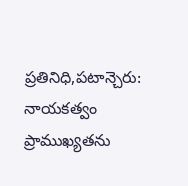ప్రతినిధి,పటాన్చెరు: నాయకత్వం ప్రాముఖ్యతను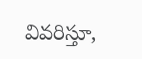వివరిస్తూ,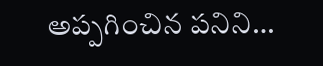అప్పగించిన పనిని…